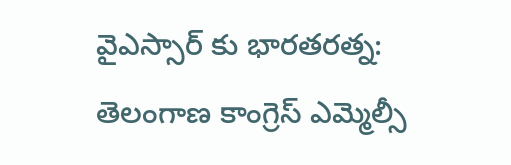వైఎస్సార్ కు భారతరత్న: తెలంగాణ కాంగ్రెస్ ఎమ్మెల్సీ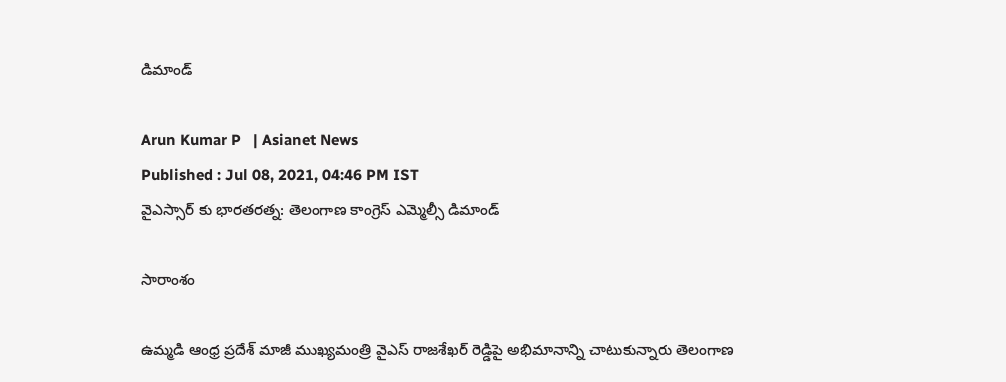డిమాండ్

Arun Kumar P   | Asianet News
Published : Jul 08, 2021, 04:46 PM IST
వైఎస్సార్ కు భారతరత్న: తెలంగాణ కాంగ్రెస్ ఎమ్మెల్సీ డిమాండ్

సారాంశం

ఉమ్మడి ఆంధ్ర ప్రదేశ్ మాజీ ముఖ్యమంత్రి వైఎస్ రాజశేఖర్ రెడ్డిపై అభిమానాన్ని చాటుకున్నారు తెలంగాణ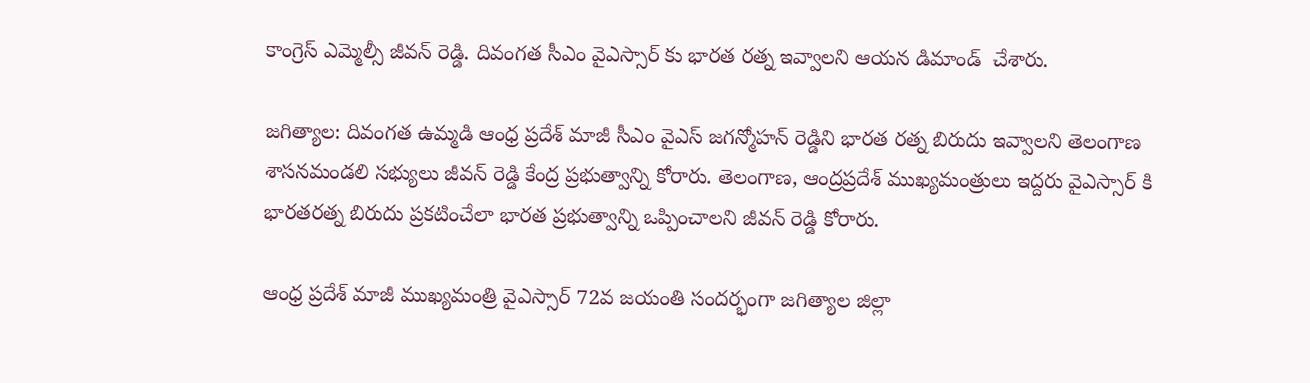కాంగ్రెస్ ఎమ్మెల్సీ జీవన్ రెడ్డి. దివంగత సీఎం వైఎస్సార్ కు భారత రత్న ఇవ్వాలని ఆయన డిమాండ్  చేశారు.

జగిత్యాల: దివంగత ఉమ్మడి ఆంధ్ర ప్రదేశ్ మాజీ సీఎం వైఎస్ జగన్మోహన్ రెడ్డిని భారత రత్న బిరుదు ఇవ్వాలని తెలంగాణ శాసనమండలి సభ్యులు జీవన్ రెడ్డి కేంద్ర ప్రభుత్వాన్ని కోరారు. తెలంగాణ, ఆంద్రప్రదేశ్ ముఖ్యమంత్రులు ఇద్దరు వైఎస్సార్ కి భారతరత్న బిరుదు ప్రకటించేలా భారత ప్రభుత్వాన్ని ఒప్పించాలని జీవన్ రెడ్డి కోరారు.

ఆంధ్ర ప్రదేశ్ మాజీ ముఖ్యమంత్రి వైఎస్సార్ 72వ జయంతి సందర్భంగా జగిత్యాల జిల్లా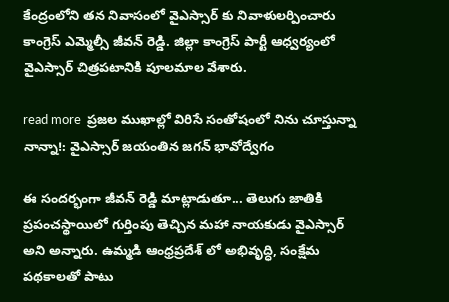కేంద్రంలోని తన నివాసంలో వైఎస్సార్ కు నివాళులర్పించారు కాంగ్రెస్ ఎమ్మెల్సీ జీవన్ రెడ్డి. జిల్లా కాంగ్రెస్ పార్టీ ఆధ్వర్యంలో వైఎస్సార్ చిత్రపటానికి పూలమాల వేశారు.

read more  ప్రజల ముఖాల్లో విరిసే సంతోషంలో నిను చూస్తున్నా నాన్నా!: వైఎస్సార్ జయంతిన జగన్ భావోద్వేగం

ఈ సందర్భంగా జీవన్ రెడ్డి మాట్లాడుతూ... తెలుగు జాతికి ప్రపంచస్థాయిలో గుర్తింపు తెచ్చిన మహా నాయకుడు వైఎస్సార్ అని అన్నారు. ఉమ్మడి ఆంధ్రప్రదేశ్ లో అభివృద్ధి, సంక్షేమ పథకాలతో పాటు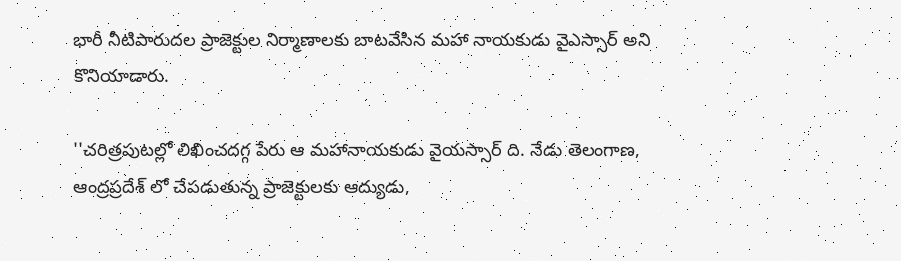భారీ నీటిపారుదల ప్రాజెక్టుల నిర్మాణాలకు బాటవేసిన మహా నాయకుడు వైఎస్సార్ అని కొనియాడారు.

''చరిత్రపుటల్లో లిఖించదగ్గ పేరు ఆ మహానాయకుడు వైయస్సార్ ది. నేడు తెలంగాణ, ఆంద్రప్రదేశ్ లో చేపడుతున్న ప్రాజెక్టులకు ఆద్యుడు,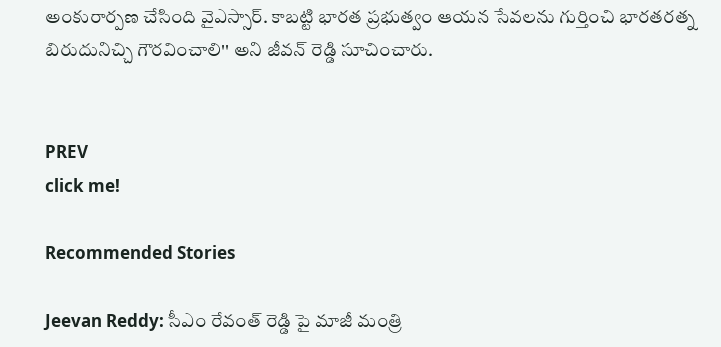అంకురార్పణ చేసింది వైఎస్సార్. కాబట్టి భారత ప్రభుత్వం ఆయన సేవలను గుర్తించి భారతరత్న బిరుదునిచ్చి గౌరవించాలి'' అని జీవన్ రెడ్డి సూచించారు.


PREV
click me!

Recommended Stories

Jeevan Reddy: సీఎం రేవంత్ రెడ్డి పై మాజీ మంత్రి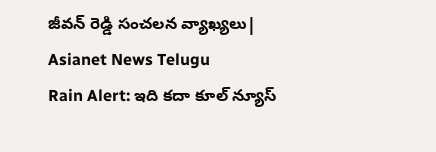జీవన్ రెడ్డి సంచలన వ్యాఖ్యలు| Asianet News Telugu
Rain Alert: ఇది క‌దా కూల్ న్యూస్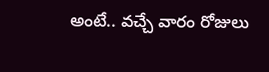అంటే.. వ‌చ్చే వారం రోజులు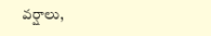వ‌ర్షాలు,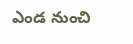ఎండ నుంచి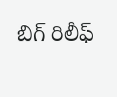బిగ్ రిలీఫ్